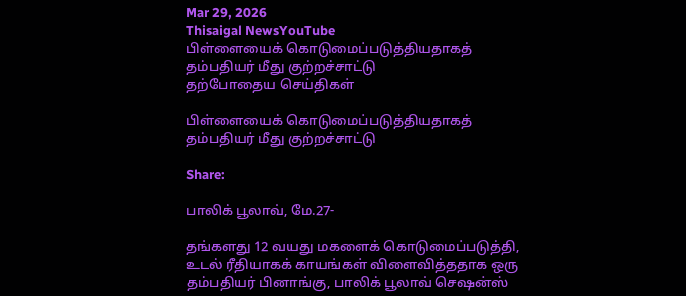Mar 29, 2026
Thisaigal NewsYouTube
பிள்ளையைக் கொடுமைப்படுத்தியதாகத் தம்பதியர் மீது குற்றச்சாட்டு
தற்போதைய செய்திகள்

பிள்ளையைக் கொடுமைப்படுத்தியதாகத் தம்பதியர் மீது குற்றச்சாட்டு

Share:

பாலிக் பூலாவ், மே.27-

தங்களது 12 வயது மகளைக் கொடுமைப்படுத்தி, உடல் ரீதியாகக் காயங்கள் விளைவித்ததாக ஒரு தம்பதியர் பினாங்கு, பாலிக் பூலாவ் செஷன்ஸ்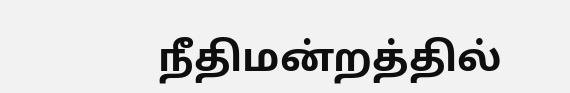நீதிமன்றத்தில்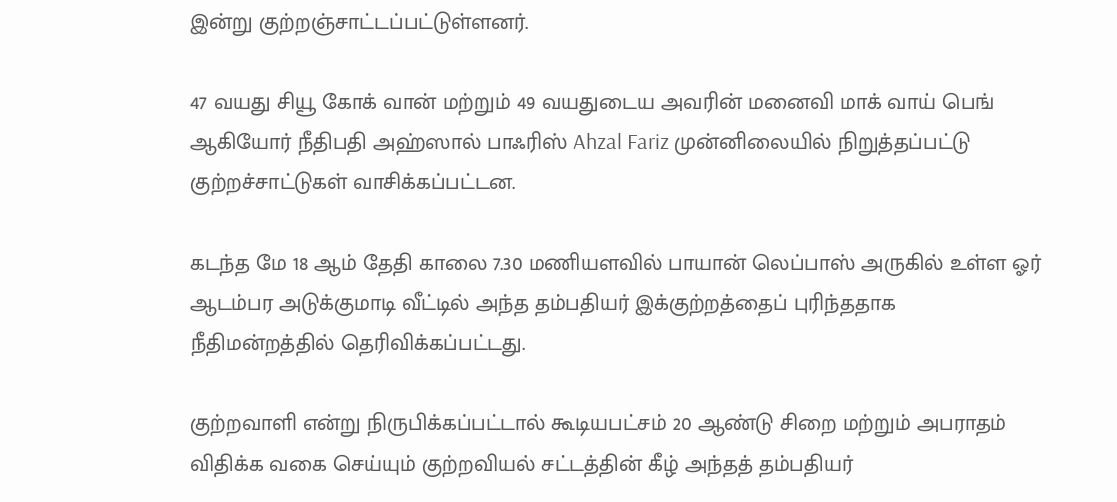இன்று குற்றஞ்சாட்டப்பட்டுள்ளனர்.

47 வயது சியூ கோக் வான் மற்றும் 49 வயதுடைய அவரின் மனைவி மாக் வாய் பெங் ஆகியோர் நீதிபதி அஹ்ஸால் பாஃரிஸ் Ahzal Fariz முன்னிலையில் நிறுத்தப்பட்டு குற்றச்சாட்டுகள் வாசிக்கப்பட்டன.

கடந்த மே 18 ஆம் தேதி காலை 7.30 மணியளவில் பாயான் லெப்பாஸ் அருகில் உள்ள ஓர் ஆடம்பர அடுக்குமாடி வீட்டில் அந்த தம்பதியர் இக்குற்றத்தைப் புரிந்ததாக நீதிமன்றத்தில் தெரிவிக்கப்பட்டது.

குற்றவாளி என்று நிருபிக்கப்பட்டால் கூடியபட்சம் 20 ஆண்டு சிறை மற்றும் அபராதம் விதிக்க வகை செய்யும் குற்றவியல் சட்டத்தின் கீழ் அந்தத் தம்பதியர்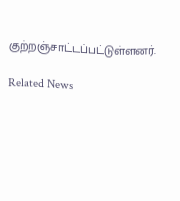குற்றஞ்சாட்டப்பட்டுள்ளனர்.

Related News